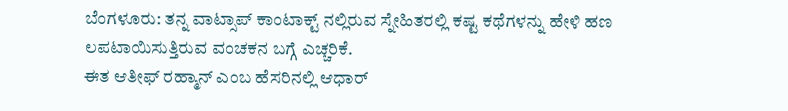ಬೆಂಗಳೂರು: ತನ್ನ ವಾಟ್ಸಾಪ್ ಕಾಂಟಾಕ್ಟ್ ನಲ್ಲಿರುವ ಸ್ನೇಹಿತರಲ್ಲಿ ಕಷ್ಟ ಕಥೆಗಳನ್ನು ಹೇಳಿ ಹಣ ಲಪಟಾಯಿಸುತ್ತಿರುವ ವಂಚಕನ ಬಗ್ಗೆ ಎಚ್ಚರಿಕೆ.
ಈತ ಆತೀಫ್ ರಹ್ಮಾನ್ ಎಂಬ ಹೆಸರಿನಲ್ಲಿ ಆಧಾರ್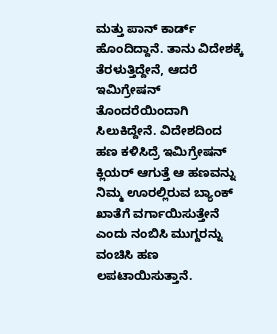ಮತ್ತು ಪಾನ್ ಕಾರ್ಡ್ ಹೊಂದಿದ್ದಾನೆ. ತಾನು ವಿದೇಶಕ್ಕೆ ತೆರಳುತ್ತಿದ್ದೇನೆ, ಆದರೆ ಇಮಿಗ್ರೇಷನ್ ತೊಂದರೆಯಿಂದಾಗಿ ಸಿಲುಕಿದ್ದೇನೆ. ವಿದೇಶದಿಂದ ಹಣ ಕಳಿಸಿದ್ರೆ ಇಮಿಗ್ರೇಷನ್ ಕ್ಲಿಯರ್ ಆಗುತ್ತೆ ಆ ಹಣವನ್ನು ನಿಮ್ಮ ಊರಲ್ಲಿರುವ ಬ್ಯಾಂಕ್ ಖಾತೆಗೆ ವರ್ಗಾಯಿಸುತ್ತೇನೆ ಎಂದು ನಂಬಿಸಿ ಮುಗ್ದರನ್ನು ವಂಚಿಸಿ ಹಣ ಲಪಟಾಯಿಸುತ್ತಾನೆ.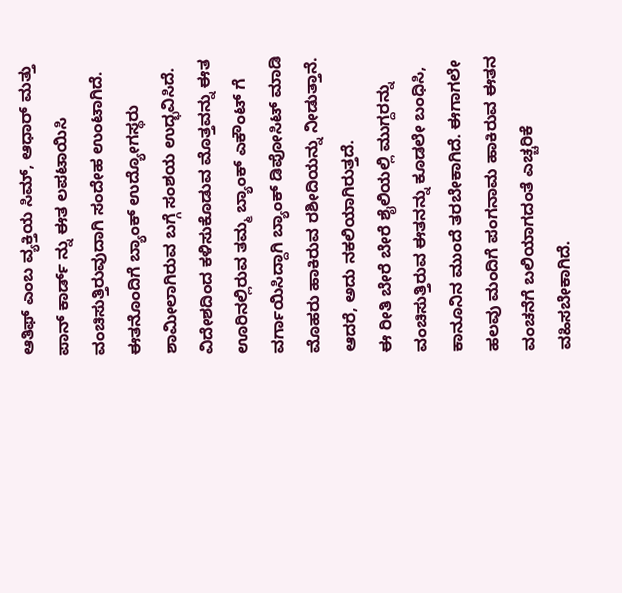ಆತಿಫ್ ಎಂಬ ವ್ಯಕ್ತಿಯ ಸಿಮ್, ಆಧಾರ್ ಮತ್ತು ಪಾನ್ ಕಾರ್ಡ್ ನ್ನು ಈತ ಲಪಟಾಯಿಸಿ ವಂಚಿಸುತ್ತಿರುವುದಾಗಿ ಸಂದೇಹ ಉಂಟಾಗಿದೆ. ಈತನೊಂದಿಗೆ ಬ್ಯಾಂಕ್ ಉದ್ಯೋಗಸ್ಥರು ಶಾಮೀಲಾಗಿರುವ ಬಗ್ಗೆ ಸಂಶಯ ಉದ್ಭವಿಸಿದೆ.
ವಿದೇಶದಿಂದ ಕಳಿಸುಕೊಡುವ ಮೊತ್ತವನ್ನು ಈತ ಊರಿನಲ್ಲಿರುವ ತಮ್ಮ ಬ್ಯಾಂಕ್ ಎಕೌಂಟ್ ಗೆ ವರ್ಗಾಯಿಸಿದ್ದಾಗಿ ಬ್ಯಾಂಕ್ ಡಿಪೋಸಿಟ್ ಮಾಡಿ ಮೊಹರು ಹಾಕಿರುವ ರಶೀದಿಯನ್ನು ನೀಡುತ್ತಾನೆ. ಆದರೆ, ಅದು ನಕಲಿಯಾಗಿರುತ್ತದೆ.
ಈ ರೀತಿ ಬೇರೆ ಬೇರೆ ಶೈಲಿಯಲ್ಲಿ ಮುಗ್ದರನ್ನು ವಂಚಿಸುತ್ತಿರುವ ಈತನನ್ನು ಕೂಡಲೇ ಬಂಧಿಸಿ, ಕಾನೂನಿನ ಮುಂದೆ ತರಬೇಕಾಗಿದೆ. ಈಗಾಗಲೇ ಹಲವು ಮಂದಿಗೆ ಪಂಗನಾಮ ಹಾಕಿರುವ ಈತನ ವಂಚನೆಗೆ ಬಲಿಯಾಗದಂತೆ ಎಚ್ಚರಿಕೆ ವಹಿಸಬೇಕಾಗಿದೆ.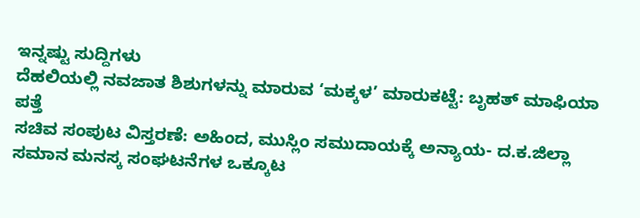ಇನ್ನಷ್ಟು ಸುದ್ದಿಗಳು
ದೆಹಲಿಯಲ್ಲಿ ನವಜಾತ ಶಿಶುಗಳನ್ನು ಮಾರುವ ‘ಮಕ್ಕಳ’ ಮಾರುಕಟ್ಟೆ: ಬೃಹತ್ ಮಾಫಿಯಾ ಪತ್ತೆ
ಸಚಿವ ಸಂಪುಟ ವಿಸ್ತರಣೆ: ಅಹಿಂದ, ಮುಸ್ಲಿಂ ಸಮುದಾಯಕ್ಕೆ ಅನ್ಯಾಯ- ದ.ಕ.ಜಿಲ್ಲಾ ಸಮಾನ ಮನಸ್ಕ ಸಂಘಟನೆಗಳ ಒಕ್ಕೂಟ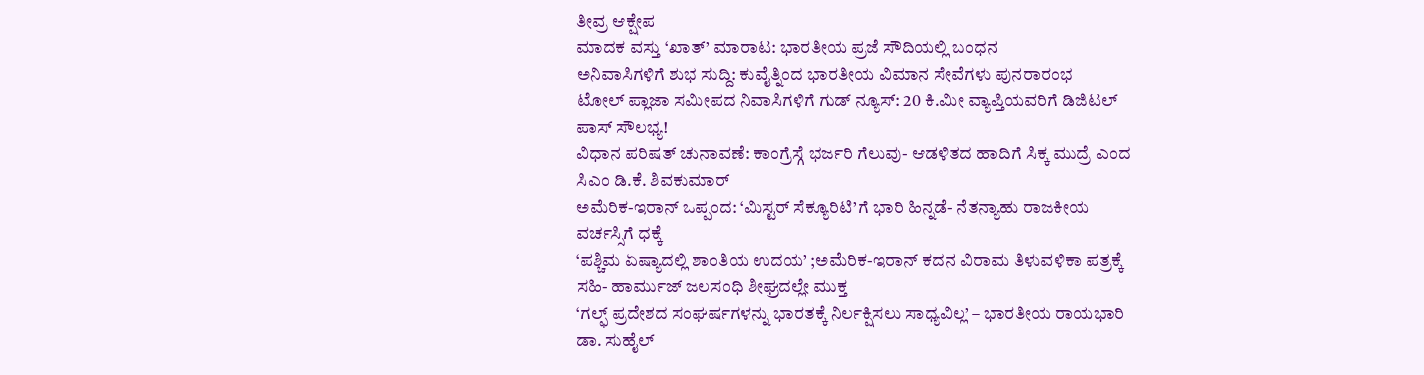ತೀವ್ರ ಆಕ್ಷೇಪ
ಮಾದಕ ವಸ್ತು ‘ಖಾತ್’ ಮಾರಾಟ: ಭಾರತೀಯ ಪ್ರಜೆ ಸೌದಿಯಲ್ಲಿ ಬಂಧನ
ಅನಿವಾಸಿಗಳಿಗೆ ಶುಭ ಸುದ್ದಿ: ಕುವೈತ್ನಿಂದ ಭಾರತೀಯ ವಿಮಾನ ಸೇವೆಗಳು ಪುನರಾರಂಭ
ಟೋಲ್ ಪ್ಲಾಜಾ ಸಮೀಪದ ನಿವಾಸಿಗಳಿಗೆ ಗುಡ್ ನ್ಯೂಸ್: 20 ಕಿ.ಮೀ ವ್ಯಾಪ್ತಿಯವರಿಗೆ ಡಿಜಿಟಲ್ ಪಾಸ್ ಸೌಲಭ್ಯ!
ವಿಧಾನ ಪರಿಷತ್ ಚುನಾವಣೆ: ಕಾಂಗ್ರೆಸ್ಗೆ ಭರ್ಜರಿ ಗೆಲುವು- ಆಡಳಿತದ ಹಾದಿಗೆ ಸಿಕ್ಕ ಮುದ್ರೆ ಎಂದ ಸಿಎಂ ಡಿ.ಕೆ. ಶಿವಕುಮಾರ್
ಅಮೆರಿಕ-ಇರಾನ್ ಒಪ್ಪಂದ: ‘ಮಿಸ್ಟರ್ ಸೆಕ್ಯೂರಿಟಿ’ಗೆ ಭಾರಿ ಹಿನ್ನಡೆ- ನೆತನ್ಯಾಹು ರಾಜಕೀಯ ವರ್ಚಸ್ಸಿಗೆ ಧಕ್ಕೆ
‘ಪಶ್ಚಿಮ ಏಷ್ಯಾದಲ್ಲಿ ಶಾಂತಿಯ ಉದಯ’ ;ಅಮೆರಿಕ-ಇರಾನ್ ಕದನ ವಿರಾಮ ತಿಳುವಳಿಕಾ ಪತ್ರಕ್ಕೆ ಸಹಿ- ಹಾರ್ಮುಜ್ ಜಲಸಂಧಿ ಶೀಘ್ರದಲ್ಲೇ ಮುಕ್ತ
‘ಗಲ್ಫ್ ಪ್ರದೇಶದ ಸಂಘರ್ಷಗಳನ್ನು ಭಾರತಕ್ಕೆ ನಿರ್ಲಕ್ಷಿಸಲು ಸಾಧ್ಯವಿಲ್ಲ’ – ಭಾರತೀಯ ರಾಯಭಾರಿ ಡಾ. ಸುಹೈಲ್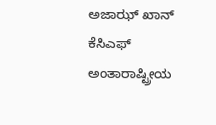ಅಜಾಝ್ ಖಾನ್
ಕೆಸಿಎಫ್ ಅಂತಾರಾಷ್ಟ್ರೀಯ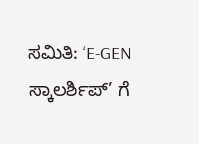ಸಮಿತಿ: ‘E-GEN ಸ್ಕಾಲರ್ಶಿಪ್’ ಗೆ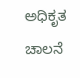ಅಧಿಕೃತ ಚಾಲನೆ